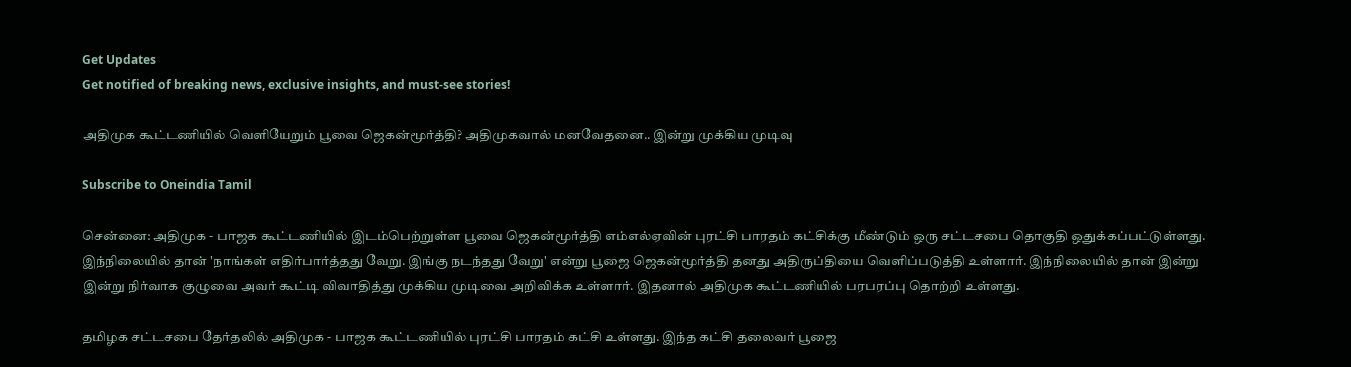Get Updates
Get notified of breaking news, exclusive insights, and must-see stories!

அதிமுக கூட்டணியில் வெளியேறும் பூவை ஜெகன்மூர்த்தி? அதிமுகவால் மனவேதனை.. இன்று முக்கிய முடிவு

Subscribe to Oneindia Tamil

சென்னை: அதிமுக - பாஜக கூட்டணியில் இடம்பெற்றுள்ள பூவை ஜெகன்மூர்த்தி எம்எல்ஏவின் புரட்சி பாரதம் கட்சிக்கு மீண்டும் ஒரு சட்டசபை தொகுதி ஒதுக்கப்பட்டுள்ளது. இந்நிலையில் தான் 'நாங்கள் எதிர்பார்த்தது வேறு. இங்கு நடந்தது வேறு' என்று பூஜை ஜெகன்மூர்த்தி தனது அதிருப்தியை வெளிப்படுத்தி உள்ளார். இந்நிலையில் தான் இன்று இன்று நிர்வாக குழுவை அவர் கூட்டி விவாதித்து முக்கிய முடிவை அறிவிக்க உள்ளார். இதனால் அதிமுக கூட்டணியில் பரபரப்பு தொற்றி உள்ளது.

தமிழக சட்டசபை தேர்தலில் அதிமுக - பாஜக கூட்டணியில் புரட்சி பாரதம் கட்சி உள்ளது. இந்த கட்சி தலைவர் பூஜை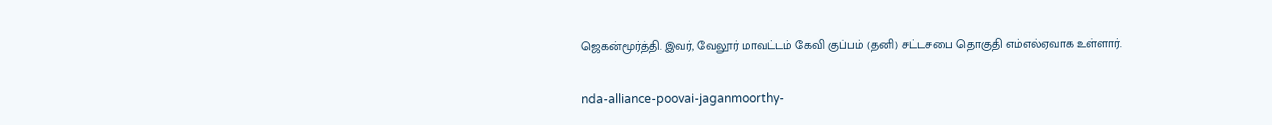ஜெகன்மூர்த்தி. இவர், வேலூர் மாவட்டம் கேவி குப்பம் (தனி) சட்டசபை தொகுதி எம்எல்ஏவாக உள்ளார்.

nda-alliance-poovai-jaganmoorthy-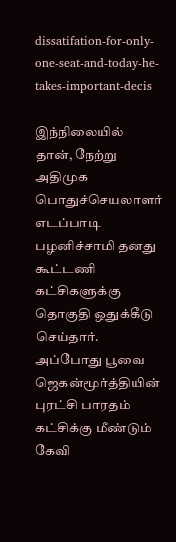dissatifation-for-only-one-seat-and-today-he-takes-important-decis

இந்நிலையில் தான், நேற்று அதிமுக பொதுச்செயலாளர் எடப்பாடி பழனிச்சாமி தனது கூட்டணி கட்சிகளுக்கு தொகுதி ஒதுக்கீடு செய்தார். அப்போது பூவை ஜெகன்மூர்த்தியின் புரட்சி பாரதம் கட்சிக்கு மீண்டும் கேவி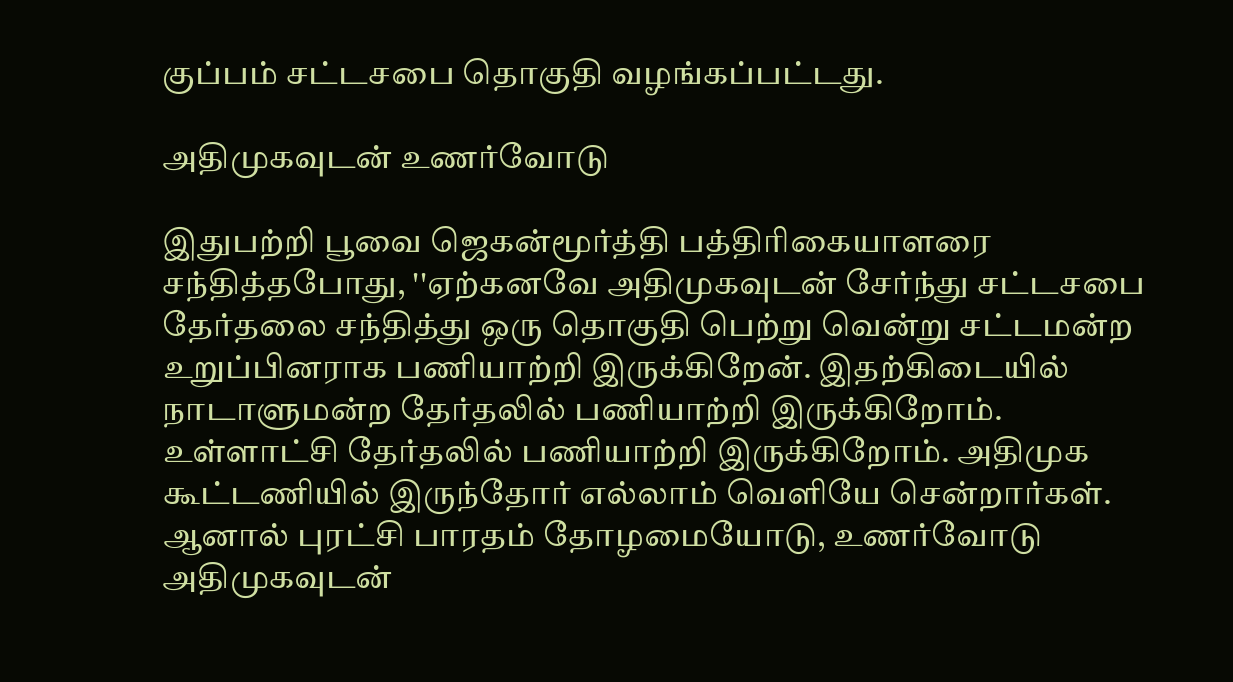குப்பம் சட்டசபை தொகுதி வழங்கப்பட்டது.

அதிமுகவுடன் உணர்வோடு

இதுபற்றி பூவை ஜெகன்மூர்த்தி பத்திரிகையாளரை சந்தித்தபோது, ''ஏற்கனவே அதிமுகவுடன் சேர்ந்து சட்டசபை தேர்தலை சந்தித்து ஒரு தொகுதி பெற்று வென்று சட்டமன்ற உறுப்பினராக பணியாற்றி இருக்கிறேன். இதற்கிடையில் நாடாளுமன்ற தேர்தலில் பணியாற்றி இருக்கிறோம். உள்ளாட்சி தேர்தலில் பணியாற்றி இருக்கிறோம். அதிமுக கூட்டணியில் இருந்தோர் எல்லாம் வெளியே சென்றார்கள். ஆனால் புரட்சி பாரதம் தோழமையோடு, உணர்வோடு அதிமுகவுடன்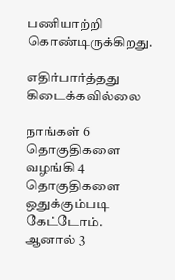பணியாற்றி கொண்டிருக்கிறது.

எதிர்பார்த்தது கிடைக்கவில்லை

நாங்கள் 6 தொகுதிகளை வழங்கி 4 தொகுதிகளை ஒதுக்கும்படி கேட்டோம். ஆனால் 3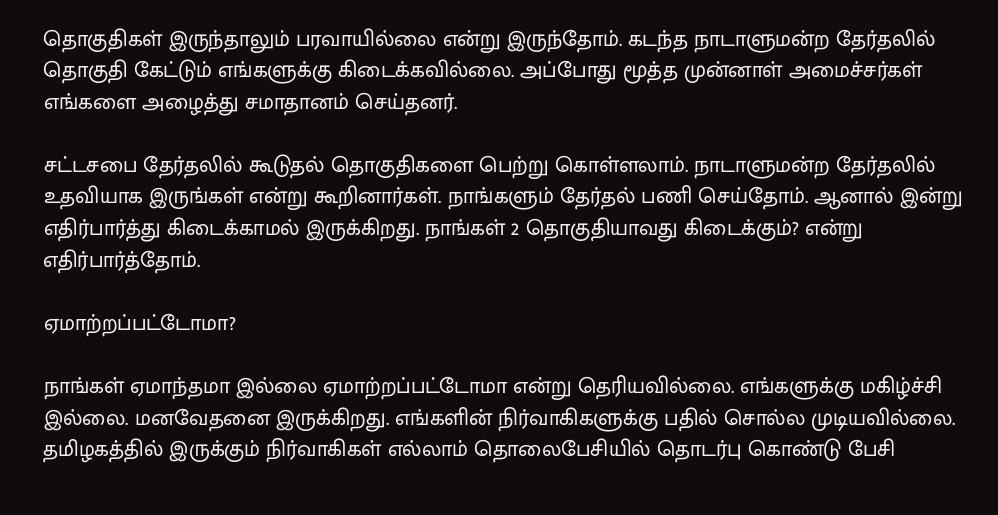தொகுதிகள் இருந்தாலும் பரவாயில்லை என்று இருந்தோம். கடந்த நாடாளுமன்ற தேர்தலில் தொகுதி கேட்டும் எங்களுக்கு கிடைக்கவில்லை. அப்போது மூத்த முன்னாள் அமைச்சர்கள் எங்களை அழைத்து சமாதானம் செய்தனர்.

சட்டசபை தேர்தலில் கூடுதல் தொகுதிகளை பெற்று கொள்ளலாம். நாடாளுமன்ற தேர்தலில் உதவியாக இருங்கள் என்று கூறினார்கள். நாங்களும் தேர்தல் பணி செய்தோம். ஆனால் இன்று எதிர்பார்த்து கிடைக்காமல் இருக்கிறது. நாங்கள் 2 தொகுதியாவது கிடைக்கும்? என்று எதிர்பார்த்தோம்.

ஏமாற்றப்பட்டோமா?

நாங்கள் ஏமாந்தமா இல்லை ஏமாற்றப்பட்டோமா என்று தெரியவில்லை. எங்களுக்கு மகிழ்ச்சி இல்லை. மனவேதனை இருக்கிறது. எங்களின் நிர்வாகிகளுக்கு பதில் சொல்ல முடியவில்லை. தமிழகத்தில் இருக்கும் நிர்வாகிகள் எல்லாம் தொலைபேசியில் தொடர்பு கொண்டு பேசி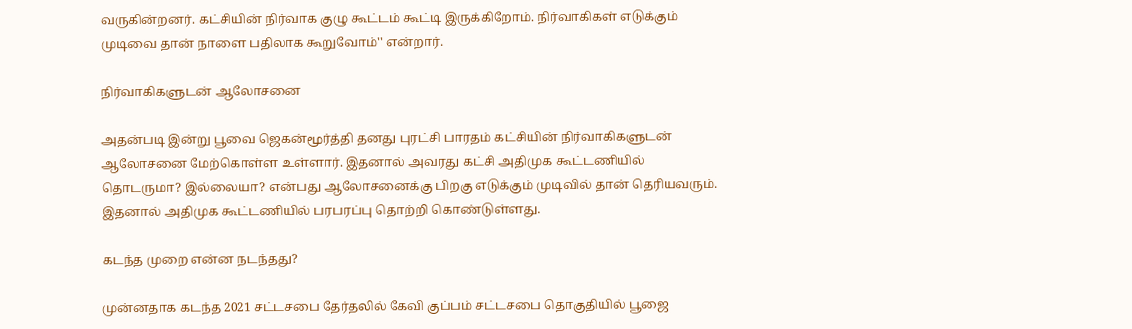வருகின்றனர். கட்சியின் நிர்வாக குழு கூட்டம் கூட்டி இருக்கிறோம். நிர்வாகிகள் எடுக்கும் முடிவை தான் நாளை பதிலாக கூறுவோம்'' என்றார்.

நிர்வாகிகளுடன் ஆலோசனை

அதன்படி இன்று பூவை ஜெகன்மூர்த்தி தனது புரட்சி பாரதம் கட்சியின் நிர்வாகிகளுடன் ஆலோசனை மேற்கொள்ள உள்ளார். இதனால் அவரது கட்சி அதிமுக கூட்டணியில் தொடருமா? இல்லையா? என்பது ஆலோசனைக்கு பிறகு எடுக்கும் முடிவில் தான் தெரியவரும். இதனால் அதிமுக கூட்டணியில் பரபரப்பு தொற்றி கொண்டுள்ளது.

கடந்த முறை என்ன நடந்தது?

முன்னதாக கடந்த 2021 சட்டசபை தேர்தலில் கேவி குப்பம் சட்டசபை தொகுதியில் பூஜை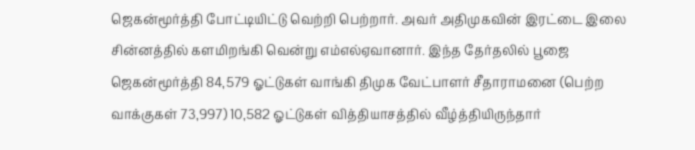ஜெகன்மூர்த்தி போட்டியிட்டு வெற்றி பெற்றார். அவர் அதிமுகவின் இரட்டை இலை சின்னத்தில் களமிறங்கி வென்று எம்எல்ஏவானார். இந்த தேர்தலில் பூஜை ஜெகன்மூர்த்தி 84,579 ஓட்டுகள் வாங்கி திமுக வேட்பாளர் சீதாராமனை (பெற்ற வாக்குகள் 73,997) 10,582 ஓட்டுகள் வித்தியாசத்தில் வீழ்த்தியிருந்தார்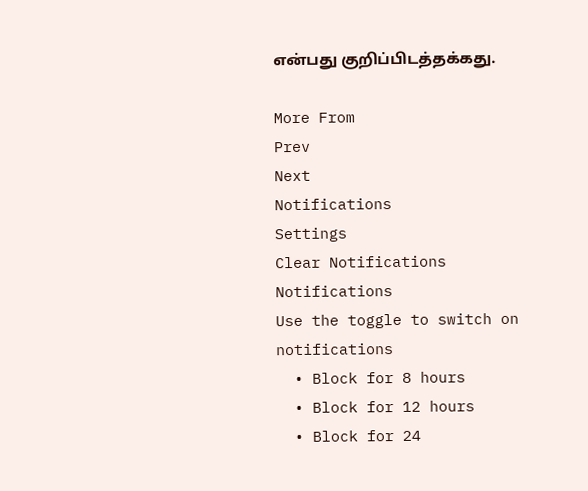என்பது குறிப்பிடத்தக்கது.

More From
Prev
Next
Notifications
Settings
Clear Notifications
Notifications
Use the toggle to switch on notifications
  • Block for 8 hours
  • Block for 12 hours
  • Block for 24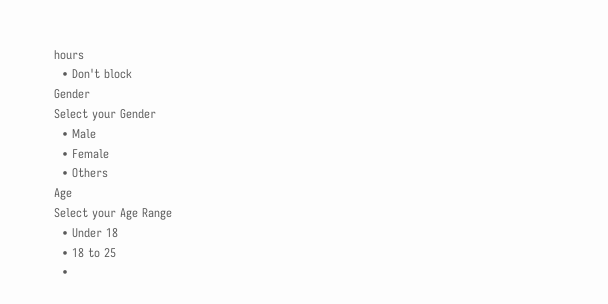hours
  • Don't block
Gender
Select your Gender
  • Male
  • Female
  • Others
Age
Select your Age Range
  • Under 18
  • 18 to 25
  •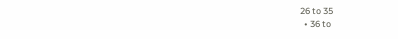26 to 35
  • 36 to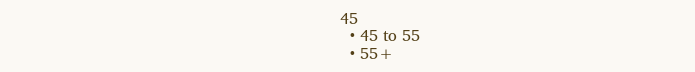45
  • 45 to 55
  • 55+